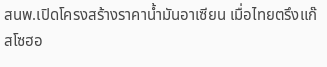สนพ.เปิดโครงสร้างราคาน้ำมันอาเซียน เมื่อไทยตรึงแก๊สโซฮอ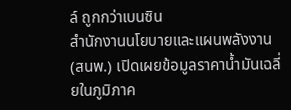ล์ ถูกกว่าเบนซิน
สำนักงานนโยบายและแผนพลังงาน (สนพ.) เปิดเผยข้อมูลราคาน้ำมันเฉลี่ยในภูมิภาค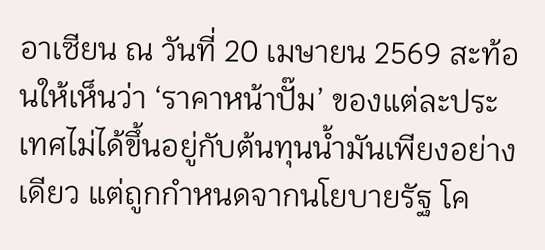อาเซียน ณ วันที่ 20 เมษายน 2569 สะท้อนให้เห็นว่า ‘ราคาหน้าปั๊ม’ ของแต่ละประเทศไม่ได้ขึ้นอยู่กับต้นทุนน้ำมันเพียงอย่างเดียว แต่ถูกกำหนดจากนโยบายรัฐ โค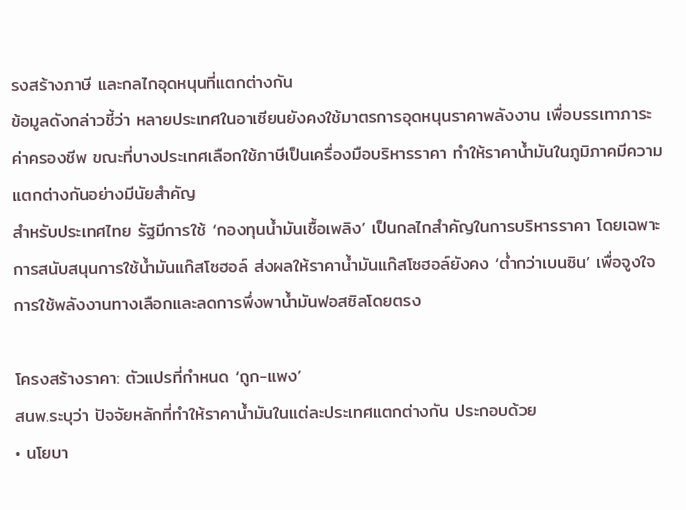รงสร้างภาษี และกลไกอุดหนุนที่แตกต่างกัน
ข้อมูลดังกล่าวชี้ว่า หลายประเทศในอาเซียนยังคงใช้มาตรการอุดหนุนราคาพลังงาน เพื่อบรรเทาภาระค่าครองชีพ ขณะที่บางประเทศเลือกใช้ภาษีเป็นเครื่องมือบริหารราคา ทำให้ราคาน้ำมันในภูมิภาคมีความแตกต่างกันอย่างมีนัยสำคัญ
สำหรับประเทศไทย รัฐมีการใช้ ‘กองทุนน้ำมันเชื้อเพลิง’ เป็นกลไกสำคัญในการบริหารราคา โดยเฉพาะการสนับสนุนการใช้น้ำมันแก๊สโซฮอล์ ส่งผลให้ราคาน้ำมันแก๊สโซฮอล์ยังคง ‘ต่ำกว่าเบนซิน’ เพื่อจูงใจการใช้พลังงานทางเลือกและลดการพึ่งพาน้ำมันฟอสซิลโดยตรง

โครงสร้างราคา: ตัวแปรที่กำหนด ‘ถูก-แพง’
สนพ.ระบุว่า ปัจจัยหลักที่ทำให้ราคาน้ำมันในแต่ละประเทศแตกต่างกัน ประกอบด้วย
• นโยบา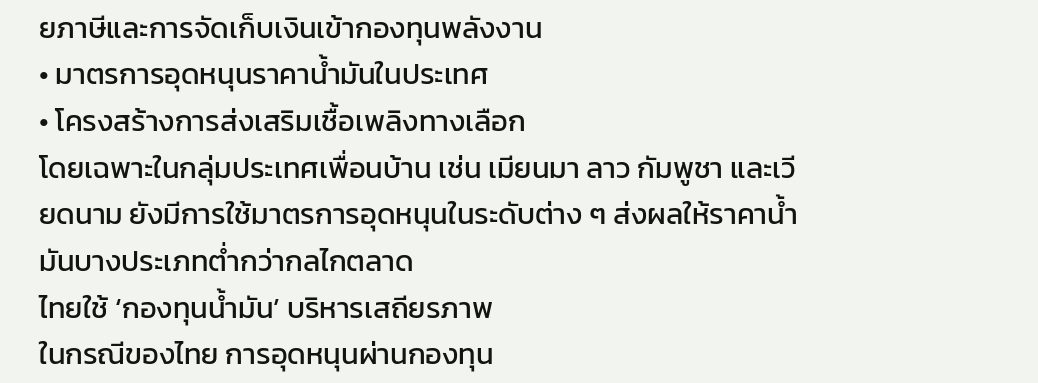ยภาษีและการจัดเก็บเงินเข้ากองทุนพลังงาน
• มาตรการอุดหนุนราคาน้ำมันในประเทศ
• โครงสร้างการส่งเสริมเชื้อเพลิงทางเลือก
โดยเฉพาะในกลุ่มประเทศเพื่อนบ้าน เช่น เมียนมา ลาว กัมพูชา และเวียดนาม ยังมีการใช้มาตรการอุดหนุนในระดับต่าง ๆ ส่งผลให้ราคาน้ำมันบางประเภทต่ำกว่ากลไกตลาด
ไทยใช้ ‘กองทุนน้ำมัน’ บริหารเสถียรภาพ
ในกรณีของไทย การอุดหนุนผ่านกองทุน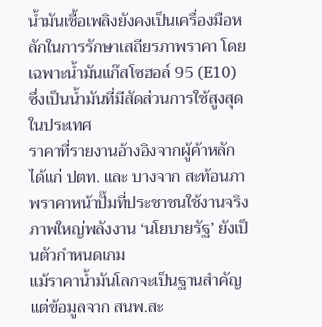น้ำมันเชื้อเพลิงยังคงเป็นเครื่องมือหลักในการรักษาเสถียรภาพราคา โดยเฉพาะน้ำมันแก๊สโซฮอล์ 95 (E10) ซึ่งเป็นน้ำมันที่มีสัดส่วนการใช้สูงสุดในประเทศ
ราคาที่รายงานอ้างอิงจากผู้ค้าหลัก ได้แก่ ปตท. และ บางจาก สะท้อนภาพราคาหน้าปั๊มที่ประชาชนใช้งานจริง
ภาพใหญ่พลังงาน ‘นโยบายรัฐ’ ยังเป็นตัวกำหนดเกม
แม้ราคาน้ำมันโลกจะเป็นฐานสำคัญ แต่ข้อมูลจาก สนพ.สะ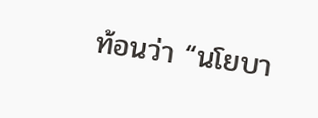ท้อนว่า “นโยบา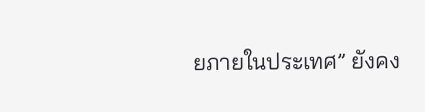ยภายในประเทศ” ยังคง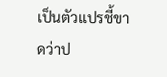เป็นตัวแปรชี้ขาดว่าป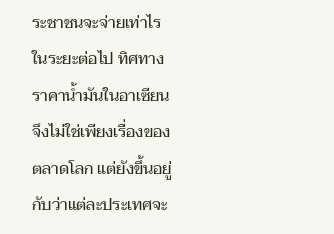ระชาชนจะจ่ายเท่าไร
ในระยะต่อไป ทิศทางราคาน้ำมันในอาเซียนจึงไม่ใช่เพียงเรื่องของตลาดโลก แต่ยังขึ้นอยู่กับว่าแต่ละประเทศจะ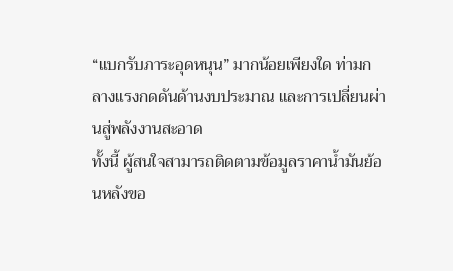“แบกรับภาระอุดหนุน” มากน้อยเพียงใด ท่ามกลางแรงกดดันด้านงบประมาณ และการเปลี่ยนผ่านสู่พลังงานสะอาด
ทั้งนี้ ผู้สนใจสามารถติดตามข้อมูลราคาน้ำมันย้อนหลังขอ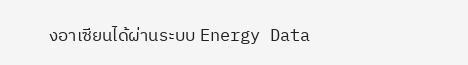งอาเซียนได้ผ่านระบบ Energy Data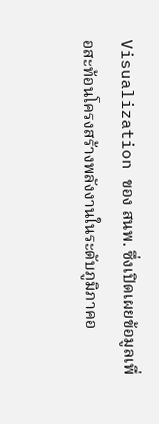Visualization ของ สนพ. ซึ่งเปิดเผยข้อมูลเพื่อสะท้อนโครงสร้างพลังงานในระดับภูมิภาคอ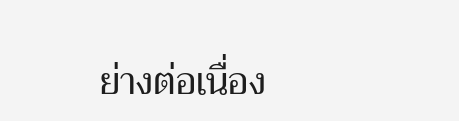ย่างต่อเนื่อง